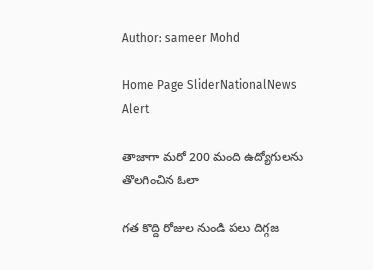Author: sameer Mohd

Home Page SliderNationalNews Alert

తాజాగా మరో 200 మంది ఉద్యోగులను తొలగించిన ఓలా

గత కొద్ది రోజుల నుండి పలు దిగ్గజ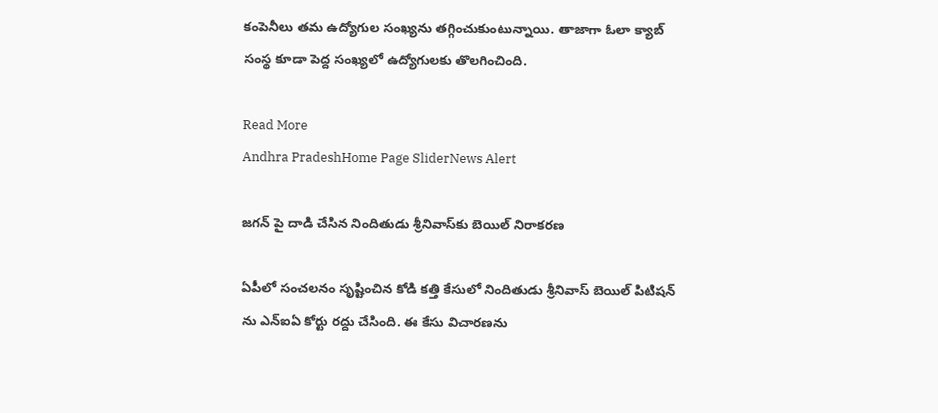కంపెనీలు తమ ఉద్యోగుల సంఖ్యను తగ్గించుకుంటున్నాయి. తాజాగా ఓలా క్యాబ్‌ సంస్థ కూడా పెద్ద సంఖ్యలో ఉద్యోగులకు తొలగించింది.

Read More
Andhra PradeshHome Page SliderNews Alert

జగన్ పై దాడి చేసిన నిందితుడు శ్రీనివాస్‌కు బెయిల్ నిరాకరణ

ఏపీలో సంచలనం సృష్టించిన కోడి కత్తి కేసులో నిందితుడు శ్రీనివాస్ బెయిల్ పిటిషన్ ను ఎన్ఐఏ కోర్టు రద్దు చేసింది. ఈ కేసు విచారణను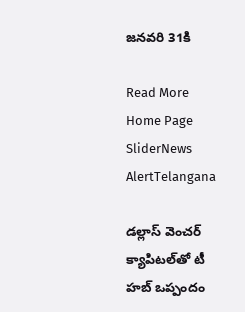జనవరి 31కి

Read More
Home Page SliderNews AlertTelangana

డల్లాస్‌ వెంచర్‌ క్యాపిటల్‌తో టీ హబ్‌ ఒప్పందం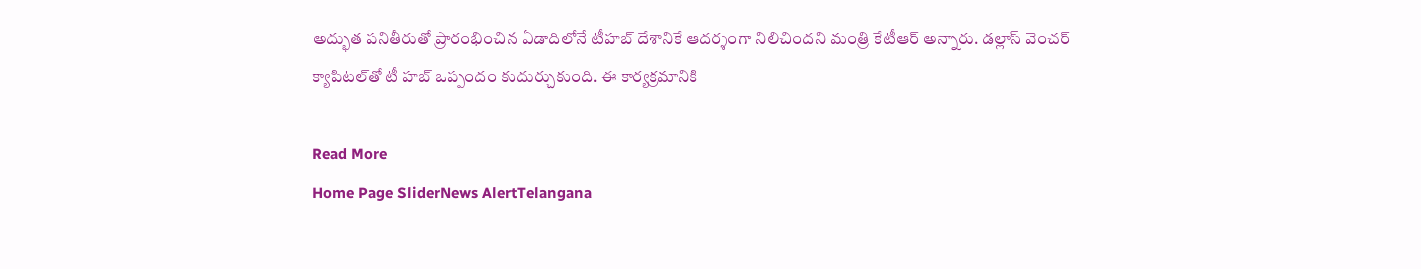అద్భుత పనితీరుతో ప్రారంభించిన ఏడాదిలోనే టీహబ్‌ దేశానికే ఆదర్శంగా నిలిచిందని మంత్రి కేటీఆర్‌ అన్నారు. డల్లాస్‌ వెంచర్‌ క్యాపిటల్‌తో టీ హబ్‌ ఒప్పందం కుదుర్చుకుంది. ఈ కార్యక్రమానికి

Read More
Home Page SliderNews AlertTelangana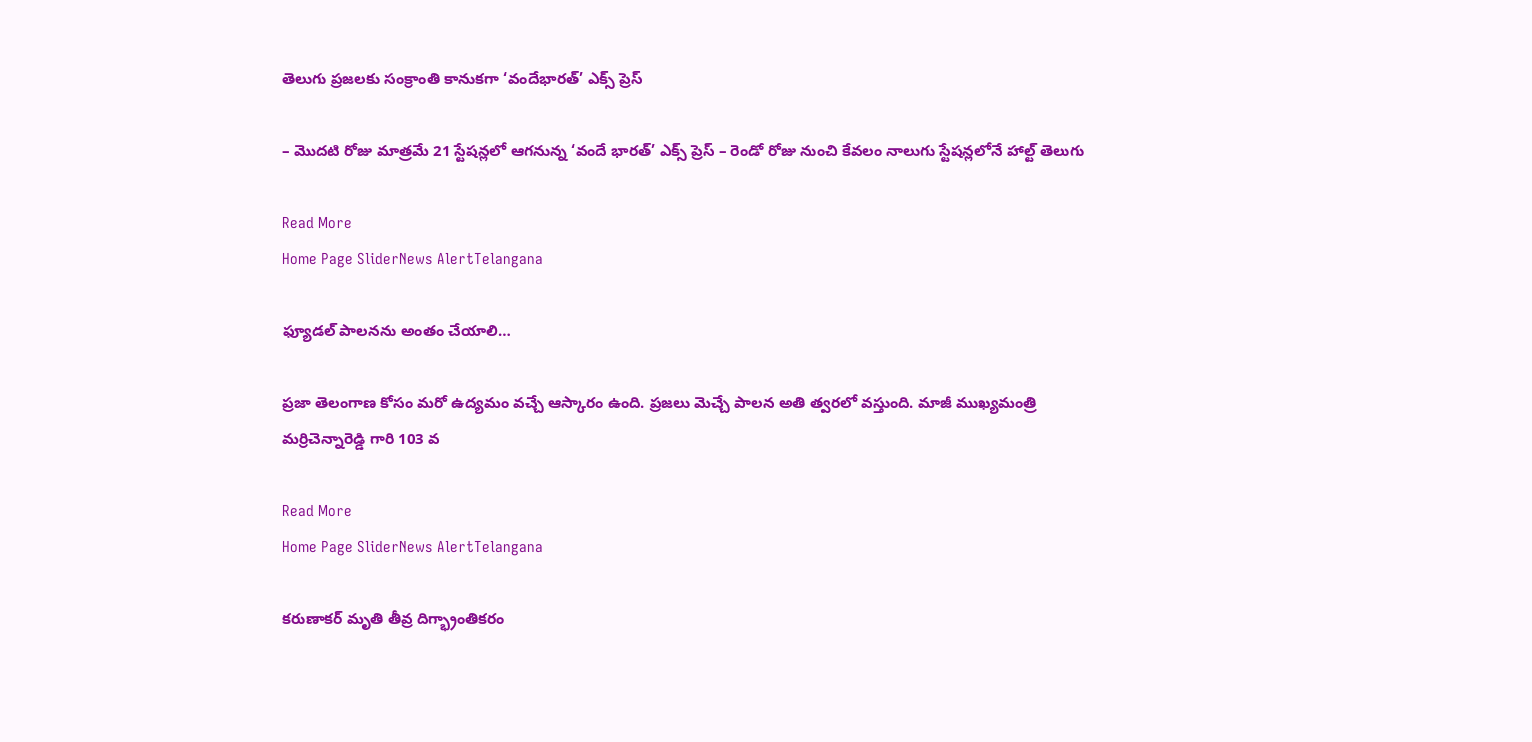తెలుగు ప్రజలకు సంక్రాంతి కానుకగా ‘వందేభారత్’ ఎక్స్ ప్రెస్‌

– మొదటి రోజు మాత్రమే 21 స్టేషన్లలో ఆగనున్న ‘వందే భారత్’ ఎక్స్ ప్రెస్ – రెండో రోజు నుంచి కేవలం నాలుగు స్టేషన్లలోనే హాల్ట్ తెలుగు

Read More
Home Page SliderNews AlertTelangana

ఫ్యూడల్ పాలనను అంతం చేయాలి…

ప్రజా తెలంగాణ కోసం మరో ఉద్యమం వచ్చే ఆస్కారం ఉంది. ప్రజలు మెచ్చే పాలన అతి త్వరలో వస్తుంది. మాజీ ముఖ్యమంత్రి మర్రిచెన్నారెడ్డి గారి 103 వ

Read More
Home Page SliderNews AlertTelangana

కరుణాకర్ మృతి తీవ్ర దిగ్భ్రాంతికరం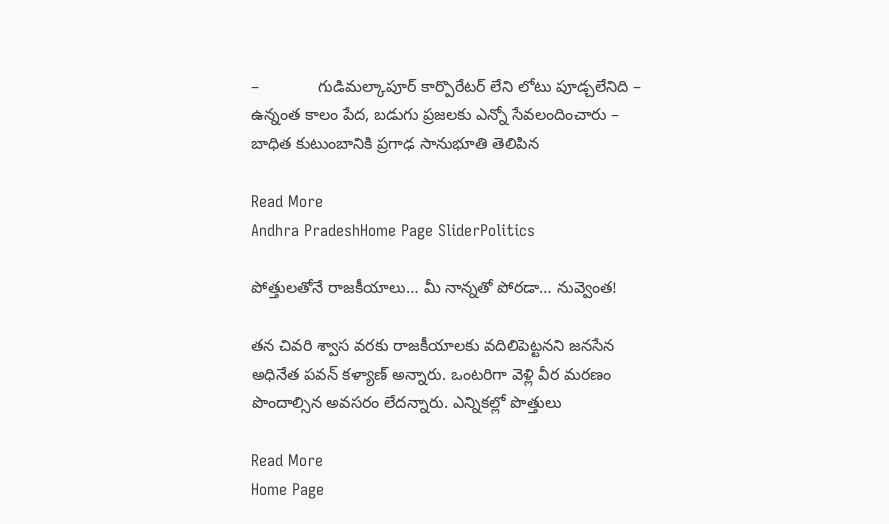–             గుడిమల్కాపూర్ కార్పొరేటర్ లేని లోటు పూడ్చలేనిది –             ఉన్నంత కాలం పేద, బడుగు ప్రజలకు ఎన్నో సేవలందించారు –             బాధిత కుటుంబానికి ప్రగాఢ సానుభూతి తెలిపిన

Read More
Andhra PradeshHome Page SliderPolitics

పోత్తులతోనే రాజకీయాలు… మీ నాన్నతో పోరడా… నువ్వెంత!

తన చివరి శ్వాస వరకు రాజకీయాలకు వదిలిపెట్టనని జనసేన అధినేత పవన్‌ కళ్యాణ్‌ అన్నారు. ఒంటరిగా వెళ్లి వీర మరణం పొందాల్సిన అవసరం లేదన్నారు. ఎన్నికల్లో పొత్తులు

Read More
Home Page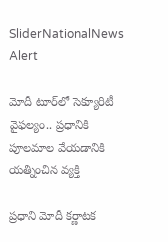SliderNationalNews Alert

మోదీ టూర్‌లో సెక్యూరిటీ వైఫల్యం.. ప్రధానికి పూలమాల వేయడానికి యత్నించిన వ్యక్తి

ప్రధాని మోదీ కర్ణాటక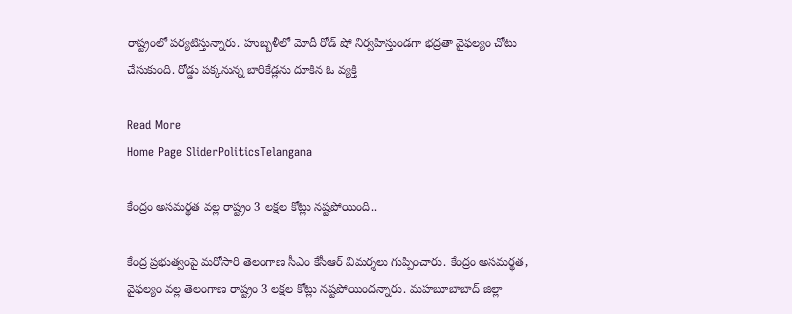రాష్ట్రంలో పర్యటిస్తున్నారు. హుబ్బళీలో మోదీ రోడ్‌ షో నిర్వహిస్తుండగా భద్రతా వైఫల్యం చోటు చేసుకుంది. రోడ్డు పక్కనున్న బారికేడ్లను దూకిన ఓ వ్యక్తి

Read More
Home Page SliderPoliticsTelangana

కేంద్రం అసమర్థత వల్ల రాష్ట్రం 3 లక్షల కోట్లు నష్టపోయింది..

కేంద్ర ప్రభుత్వంపై మరోసారి తెలంగాణ సీఎం కేసీఆర్‌ విమర్శలు గుప్పించారు. కేంద్రం అసమర్థత, వైఫల్యం వల్ల తెలంగాణ రాష్ట్రం 3 లక్షల కోట్లు నష్టపోయిందన్నారు. మహబూబాబాద్‌ జిల్లా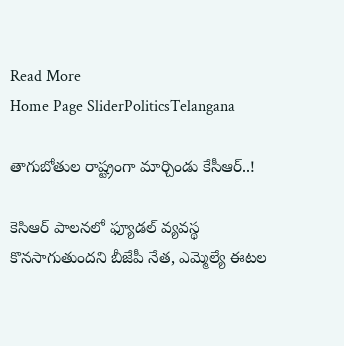Read More
Home Page SliderPoliticsTelangana

తాగుబోతుల రాష్ట్రంగా మార్చిండు కేసీఆర్‌..!

కెసిఆర్ పాలనలో ఫ్యూడల్ వ్యవస్థ కొనసాగుతుందని బీజేపీ నేత, ఎమ్మెల్యే ఈటల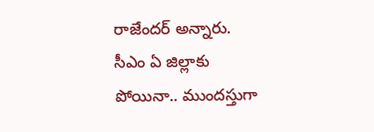రాజేందర్‌ అన్నారు. సీఎం ఏ జిల్లాకు పోయినా.. ముందస్తుగా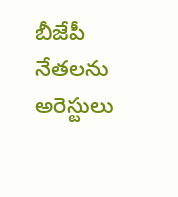బీజేపీ నేతలను అరెస్టులు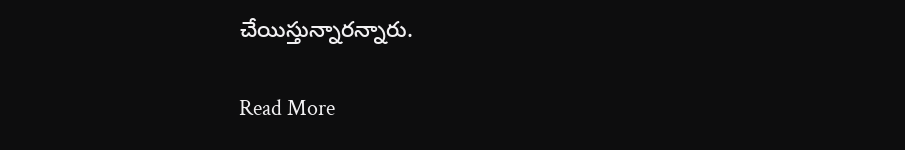చేయిస్తున్నారన్నారు.

Read More